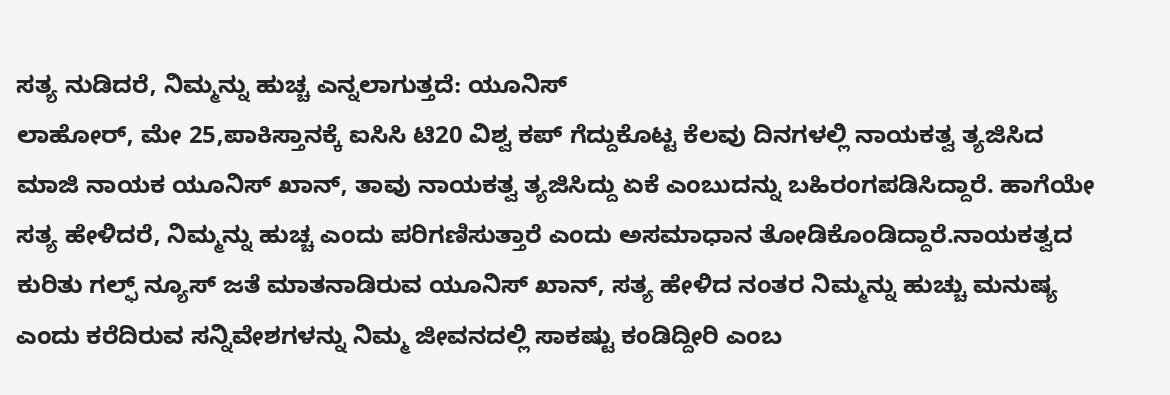ಸತ್ಯ ನುಡಿದರೆ, ನಿಮ್ಮನ್ನು ಹುಚ್ಚ ಎನ್ನಲಾಗುತ್ತದೆ: ಯೂನಿಸ್
ಲಾಹೋರ್, ಮೇ 25,ಪಾಕಿಸ್ತಾನಕ್ಕೆ ಐಸಿಸಿ ಟಿ20 ವಿಶ್ವ ಕಪ್ ಗೆದ್ದುಕೊಟ್ಟ ಕೆಲವು ದಿನಗಳಲ್ಲಿ ನಾಯಕತ್ವ ತ್ಯಜಿಸಿದ ಮಾಜಿ ನಾಯಕ ಯೂನಿಸ್ ಖಾನ್, ತಾವು ನಾಯಕತ್ವ ತ್ಯಜಿಸಿದ್ದು ಏಕೆ ಎಂಬುದನ್ನು ಬಹಿರಂಗಪಡಿಸಿದ್ದಾರೆ. ಹಾಗೆಯೇ ಸತ್ಯ ಹೇಳಿದರೆ, ನಿಮ್ಮನ್ನು ಹುಚ್ಚ ಎಂದು ಪರಿಗಣಿಸುತ್ತಾರೆ ಎಂದು ಅಸಮಾಧಾನ ತೋಡಿಕೊಂಡಿದ್ದಾರೆ.ನಾಯಕತ್ವದ ಕುರಿತು ಗಲ್ಫ್ ನ್ಯೂಸ್ ಜತೆ ಮಾತನಾಡಿರುವ ಯೂನಿಸ್ ಖಾನ್, ಸತ್ಯ ಹೇಳಿದ ನಂತರ ನಿಮ್ಮನ್ನು ಹುಚ್ಚು ಮನುಷ್ಯ ಎಂದು ಕರೆದಿರುವ ಸನ್ನಿವೇಶಗಳನ್ನು ನಿಮ್ಮ ಜೀವನದಲ್ಲಿ ಸಾಕಷ್ಟು ಕಂಡಿದ್ದೀರಿ ಎಂಬ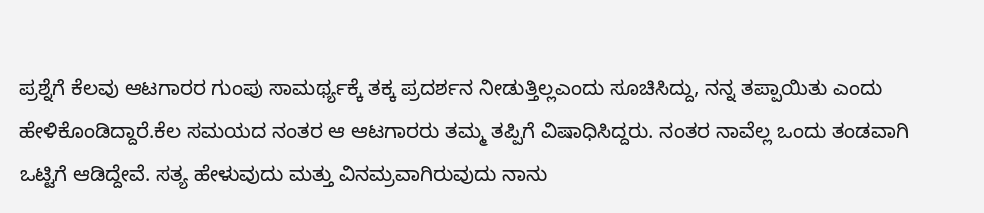ಪ್ರಶ್ನೆಗೆ ಕೆಲವು ಆಟಗಾರರ ಗುಂಪು ಸಾಮರ್ಥ್ಯಕ್ಕೆ ತಕ್ಕ ಪ್ರದರ್ಶನ ನೀಡುತ್ತಿಲ್ಲಎಂದು ಸೂಚಿಸಿದ್ದು, ನನ್ನ ತಪ್ಪಾಯಿತು ಎಂದು ಹೇಳಿಕೊಂಡಿದ್ದಾರೆ.ಕೆಲ ಸಮಯದ ನಂತರ ಆ ಆಟಗಾರರು ತಮ್ಮ ತಪ್ಪಿಗೆ ವಿಷಾಧಿಸಿದ್ದರು. ನಂತರ ನಾವೆಲ್ಲ ಒಂದು ತಂಡವಾಗಿ ಒಟ್ಟಿಗೆ ಆಡಿದ್ದೇವೆ. ಸತ್ಯ ಹೇಳುವುದು ಮತ್ತು ವಿನಮ್ರವಾಗಿರುವುದು ನಾನು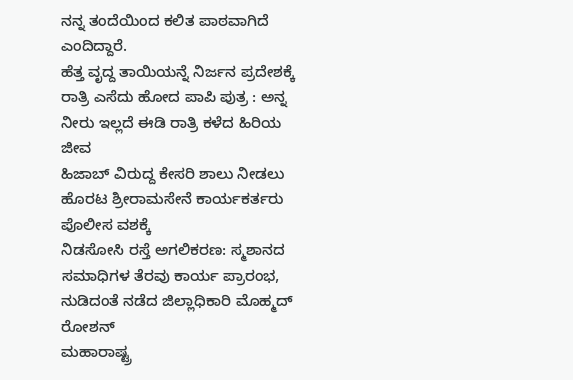ನನ್ನ ತಂದೆಯಿಂದ ಕಲಿತ ಪಾಠವಾಗಿದೆ ಎಂದಿದ್ದಾರೆ.
ಹೆತ್ತ ವೃದ್ದ ತಾಯಿಯನ್ನೆ ನಿರ್ಜನ ಪ್ರದೇಶಕ್ಕೆ ರಾತ್ರಿ ಎಸೆದು ಹೋದ ಪಾಪಿ ಪುತ್ರ : ಅನ್ನ ನೀರು ಇಲ್ಲದೆ ಈಡಿ ರಾತ್ರಿ ಕಳೆದ ಹಿರಿಯ ಜೀವ
ಹಿಜಾಬ್ ವಿರುದ್ದ ಕೇಸರಿ ಶಾಲು ನೀಡಲು ಹೊರಟ ಶ್ರೀರಾಮಸೇನೆ ಕಾರ್ಯಕರ್ತರು ಪೊಲೀಸ ವಶಕ್ಕೆ
ನಿಡಸೋಸಿ ರಸ್ತೆ ಅಗಲಿಕರಣ: ಸ್ಮಶಾನದ ಸಮಾಧಿಗಳ ತೆರವು ಕಾರ್ಯ ಪ್ರಾರಂಭ, ನುಡಿದಂತೆ ನಡೆದ ಜಿಲ್ಲಾಧಿಕಾರಿ ಮೊಹ್ಮದ್ ರೋಶನ್
ಮಹಾರಾಷ್ಟ್ರ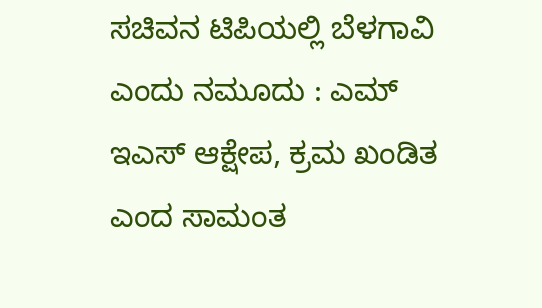ಸಚಿವನ ಟಿಪಿಯಲ್ಲಿ ಬೆಳಗಾವಿ ಎಂದು ನಮೂದು : ಎಮ್ ಇಎಸ್ ಆಕ್ಷೇಪ, ಕ್ರಮ ಖಂಡಿತ ಎಂದ ಸಾಮಂತ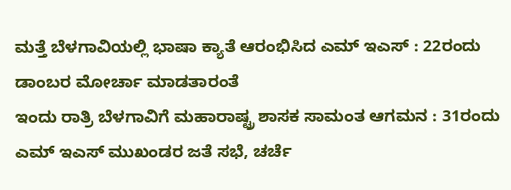ಮತ್ತೆ ಬೆಳಗಾವಿಯಲ್ಲಿ ಭಾಷಾ ಕ್ಯಾತೆ ಆರಂಭಿಸಿದ ಎಮ್ ಇಎಸ್ : 22ರಂದು ಡಾಂಬರ ಮೋರ್ಚಾ ಮಾಡತಾರಂತೆ
ಇಂದು ರಾತ್ರಿ ಬೆಳಗಾವಿಗೆ ಮಹಾರಾಷ್ಟ್ರ ಶಾಸಕ ಸಾಮಂತ ಆಗಮನ : 31ರಂದು ಎಮ್ ಇಎಸ್ ಮುಖಂಡರ ಜತೆ ಸಭೆ, ಚರ್ಚೆ